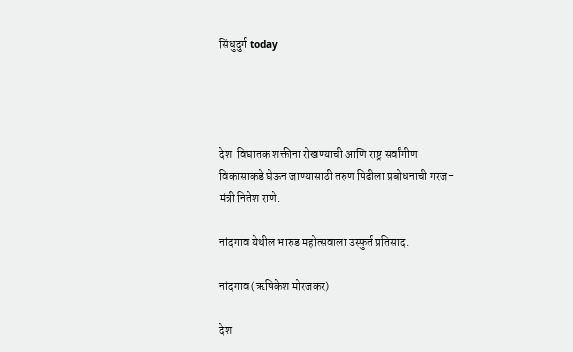सिंधुदुर्ग today




देश  विघातक शक्तीना रोखण्याची आणि राष्ट्र सर्वांगीण विकासाकडे घेऊन जाण्यासाठी तरुण पिढीला प्रबोधनाची गरज- मंत्री नितेश राणे.

नांदगाव येथील भारुड महोत्सवाला उस्फुर्त प्रतिसाद.

नांदगाव (ऋषिकेश मोरजकर)

देश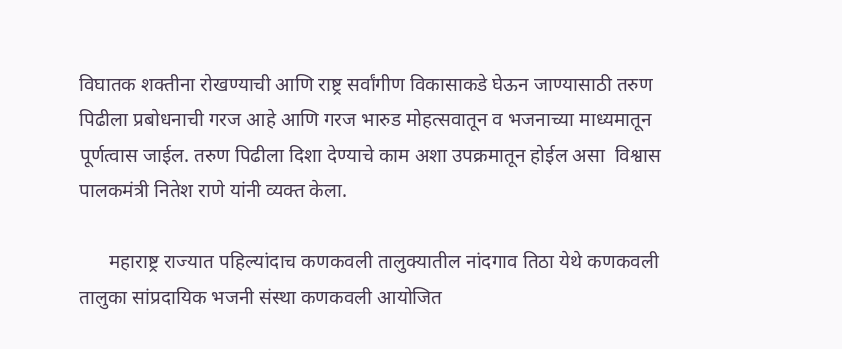विघातक शक्तीना रोखण्याची आणि राष्ट्र सर्वांगीण विकासाकडे घेऊन जाण्यासाठी तरुण पिढीला प्रबोधनाची गरज आहे आणि गरज भारुड मोहत्सवातून व भजनाच्या माध्यमातून पूर्णत्वास जाईल. तरुण पिढीला दिशा देण्याचे काम अशा उपक्रमातून होईल असा  विश्वास पालकमंत्री नितेश राणे यांनी व्यक्त केला.

      महाराष्ट्र राज्यात पहिल्यांदाच कणकवली तालुक्यातील नांदगाव तिठा येथे कणकवली तालुका सांप्रदायिक भजनी संस्था कणकवली आयोजित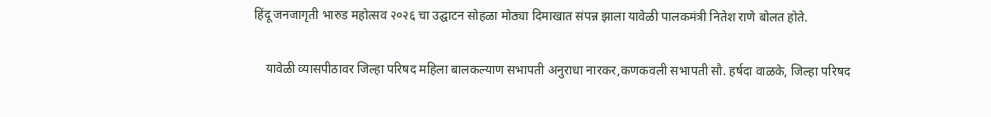हिंदू जनजागृती भारुड महोत्सव २०२६ चा उद्घाटन सोहळा‌ मोठ्या दिमाखात संपन्न झाला यावेळी पालकमंत्री नितेश राणे बोलत होते.

    यावेळी व्यासपीठावर जिल्हा परिषद महिला बालकल्याण सभापती अनुराधा नारकर,कणकवली सभापती सौ. हर्षदा वाळके, जिल्हा परिषद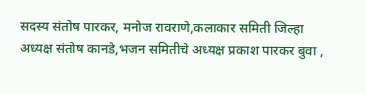सदस्य संतोष पारकर, मनोज रावराणे,कलाकार समिती जिल्हा अध्यक्ष संतोष कानडे,भजन समितीचे अध्यक्ष प्रकाश पारकर बुवा ,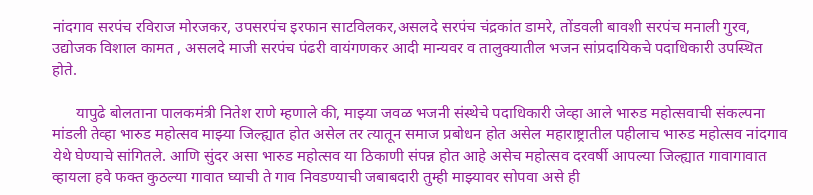नांदगाव सरपंच रविराज मोरजकर, उपसरपंच इरफान साटविलकर,असलदे सरपंच चंद्रकांत डामरे, तोंडवली बावशी सरपंच मनाली गुरव, उद्योजक विशाल कामत , असलदे माजी सरपंच पंढरी वायंगणकर आदी मान्यवर व तालुक्यातील भजन सांप्रदायिकचे पदाधिकारी उपस्थित होते.

      यापुढे बोलताना पालकमंत्री नितेश राणे म्हणाले की, माझ्या जवळ भजनी संस्थेचे पदाधिकारी जेव्हा आले भारुड महोत्सवाची संकल्पना मांडली तेव्हा भारुड महोत्सव माझ्या जिल्ह्यात होत असेल तर त्यातून समाज प्रबोधन होत असेल महाराष्ट्रातील पहीलाच भारुड महोत्सव नांदगाव येथे घेण्याचे सांगितले‌. आणि सुंदर असा भारुड महोत्सव या ठिकाणी संपन्न होत आहे असेच महोत्सव दरवर्षी आपल्या जिल्ह्यात गावागावात व्हायला हवे फक्त कुठल्या गावात घ्याची ते गाव निवडण्याची जबाबदारी तुम्ही माझ्यावर सोपवा असे ही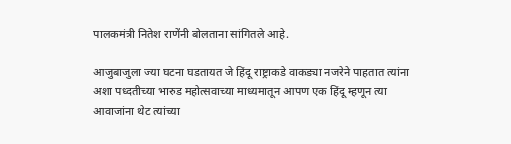पालकमंत्री नितेश राणेंनी बोलताना सांगितले आहे.

आजुबाजुला ज्या घटना घडतायत जे हिंदू राष्ट्राकडे वाकड्या नजरेने पाहतात त्यांना अशा पध्दतीच्या भारुड महोत्सवाच्या माध्यमातून आपण एक हिंदू म्हणून त्या आवाजांना थेट त्यांच्या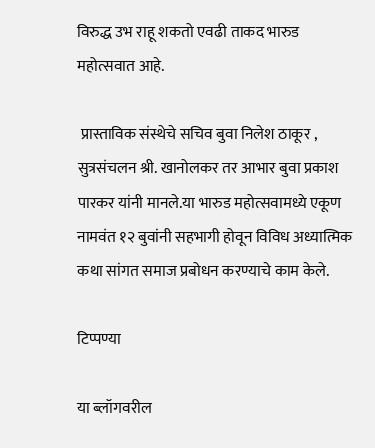विरुद्ध उभ राहू शकतो एवढी ताकद भारुड महोत्सवात आहे.

 प्रास्ताविक संस्थेचे सचिव बुवा निलेश ठाकूर , सुत्रसंचलन श्री. खानोलकर तर आभार बुवा प्रकाश पारकर यांनी मानले.या भारुड महोत्सवामध्ये एकूण नामवंत १२ बुवांनी सहभागी होवून विविध अध्यात्मिक कथा सांगत समाज प्रबोधन करण्याचे काम केले.

टिप्पण्या

या ब्लॉगवरील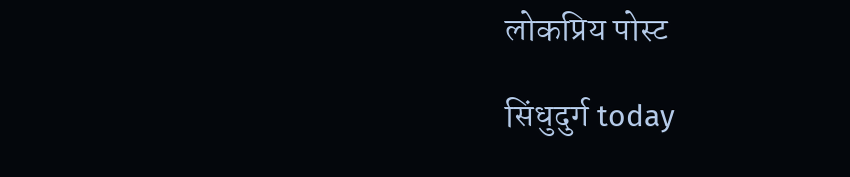लोकप्रिय पोस्ट

सिंधुदुर्ग today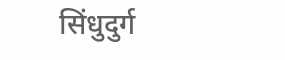सिंधुदुर्ग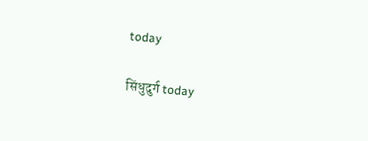today

सिंधुदुर्ग today